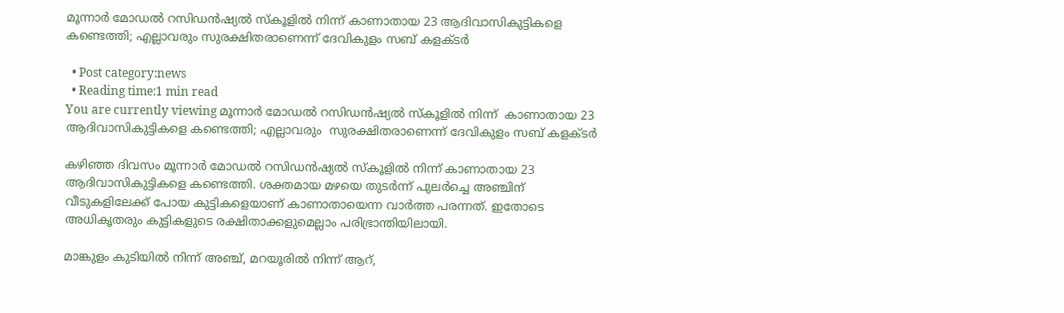മൂന്നാർ മോഡൽ റസിഡൻഷ്യൽ സ്‌കൂളിൽ നിന്ന് കാണാതായ 23 ആദിവാസികുട്ടികളെ കണ്ടെത്തി; എല്ലാവരും സുരക്ഷിതരാണെന്ന് ദേവികുളം സബ് കളക്ടർ

  • Post category:news
  • Reading time:1 min read
You are currently viewing മൂന്നാർ മോഡൽ റസിഡൻഷ്യൽ സ്‌കൂളിൽ നിന്ന്  കാണാതായ 23 ആദിവാസികുട്ടികളെ കണ്ടെത്തി; എല്ലാവരും  സുരക്ഷിതരാണെന്ന് ദേവികുളം സബ് കളക്ടർ

കഴിഞ്ഞ ദിവസം മൂന്നാർ മോഡൽ റസിഡൻഷ്യൽ സ്‌കൂളിൽ നിന്ന് കാണാതായ 23 ആദിവാസികുട്ടികളെ കണ്ടെത്തി. ശക്തമായ മഴയെ തുടർന്ന് പുലർച്ചെ അഞ്ചിന് വീടുകളിലേക്ക് പോയ കുട്ടികളെയാണ് കാണാതായെന്ന വാർത്ത പരന്നത്. ഇതോടെ അധികൃതരും കുട്ടികളുടെ രക്ഷിതാക്കളുമെല്ലാം പരിഭ്രാന്തിയിലായി.

മാങ്കുളം കുടിയിൽ നിന്ന് അഞ്ച്, മറയൂരിൽ നിന്ന് ആറ്,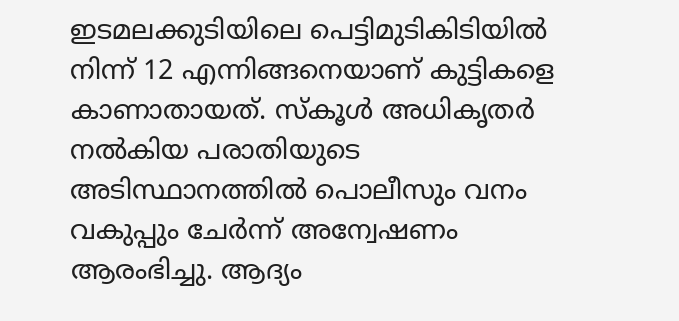ഇടമലക്കുടിയിലെ പെട്ടിമുടികിടിയിൽ നിന്ന് 12 എന്നിങ്ങനെയാണ് കുട്ടികളെ കാണാതായത്. സ്‌കൂൾ അധികൃതർ നൽകിയ പരാതിയുടെ അടിസ്ഥാനത്തിൽ പൊലീസും വനം വകുപ്പും ചേർന്ന് അന്വേഷണം ആരംഭിച്ചു. ആദ്യം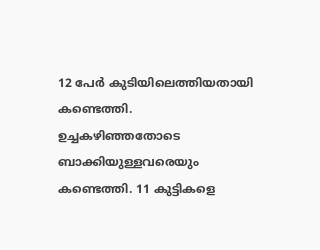12 പേർ കുടിയിലെത്തിയതായി കണ്ടെത്തി. ഉച്ചകഴിഞ്ഞതോടെ ബാക്കിയുള്ളവരെയും കണ്ടെത്തി. 11 കുട്ടികളെ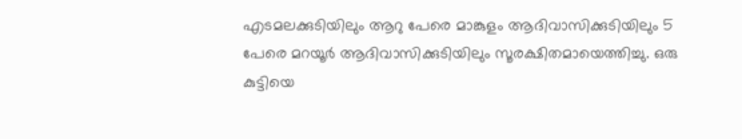എടമലക്കുടിയിലും ആറു പേരെ മാങ്കുളം ആദിവാസിക്കുടിയിലും 5 പേരെ മറയൂർ ആദിവാസിക്കുടിയിലും സൂരക്ഷിതമായെത്തിച്ചു. ഒരു കുട്ടിയെ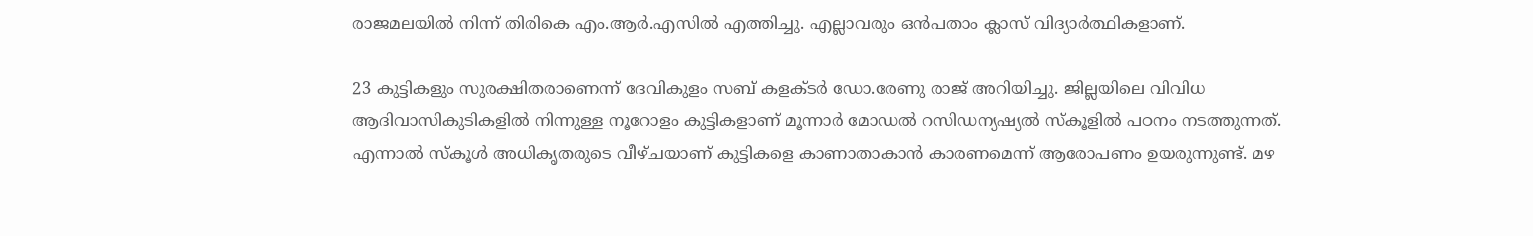രാജമലയിൽ നിന്ന് തിരികെ എം.ആർ.എസിൽ എത്തിച്ചു. എല്ലാവരും ഒൻപതാം ക്ലാസ് വിദ്യാർത്ഥികളാണ്.

23 കുട്ടികളും സുരക്ഷിതരാണെന്ന് ദേവികുളം സബ് കളക്ടർ ഡോ.രേണു രാജ് അറിയിച്ചു. ജില്ലയിലെ വിവിധ ആദിവാസികുടികളിൽ നിന്നുള്ള നൂറോളം കുട്ടികളാണ് മൂന്നാർ മോഡൽ റസിഡന്യഷ്യൽ സ്‌കൂളിൽ പഠനം നടത്തുന്നത്. എന്നാൽ സ്‌കൂൾ അധികൃതരുടെ വീഴ്ചയാണ് കുട്ടികളെ കാണാതാകാൻ കാരണമെന്ന് ആരോപണം ഉയരുന്നുണ്ട്. മഴ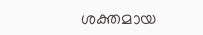ശക്തമായ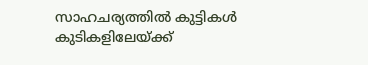സാഹചര്യത്തിൽ കുട്ടികൾ കുടികളിലേയ്ക്ക്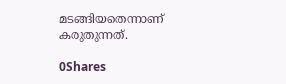മടങ്ങിയതെന്നാണ് കരുതുന്നത്.

0Shares